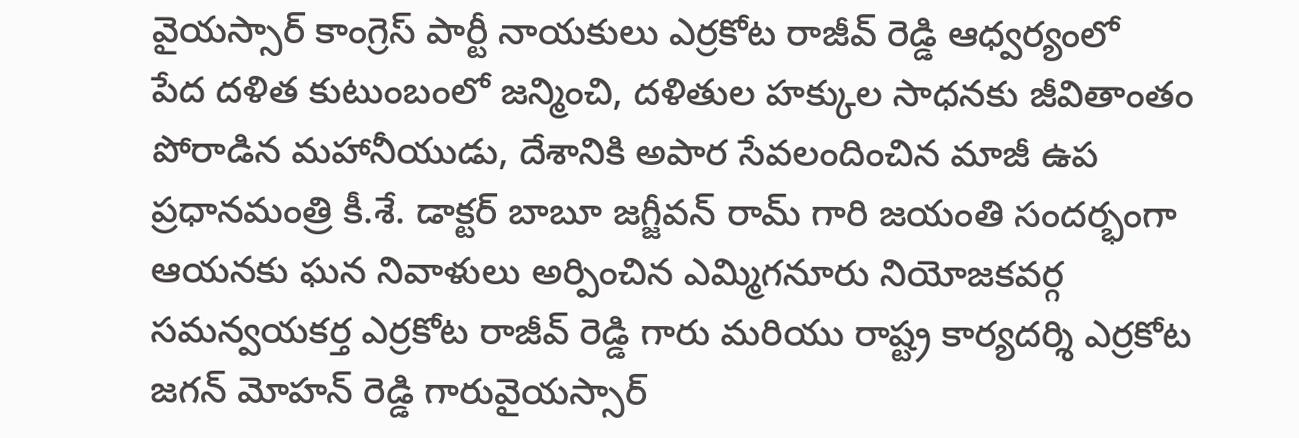వైయస్సార్ కాంగ్రెస్ పార్టీ నాయకులు ఎర్రకోట రాజీవ్ రెడ్డి ఆధ్వర్యంలో
పేద దళిత కుటుంబంలో జన్మించి, దళితుల హక్కుల సాధనకు జీవితాంతం పోరాడిన మహానీయుడు, దేశానికి అపార సేవలందించిన మాజీ ఉప ప్రధానమంత్రి కీ.శే. డాక్టర్ బాబూ జగ్జీవన్ రామ్ గారి జయంతి సందర్భంగా ఆయనకు ఘన నివాళులు అర్పించిన ఎమ్మిగనూరు నియోజకవర్గ సమన్వయకర్త ఎర్రకోట రాజీవ్ రెడ్డి గారు మరియు రాష్ట్ర కార్యదర్శి ఎర్రకోట జగన్ మోహన్ రెడ్డి గారువైయస్సార్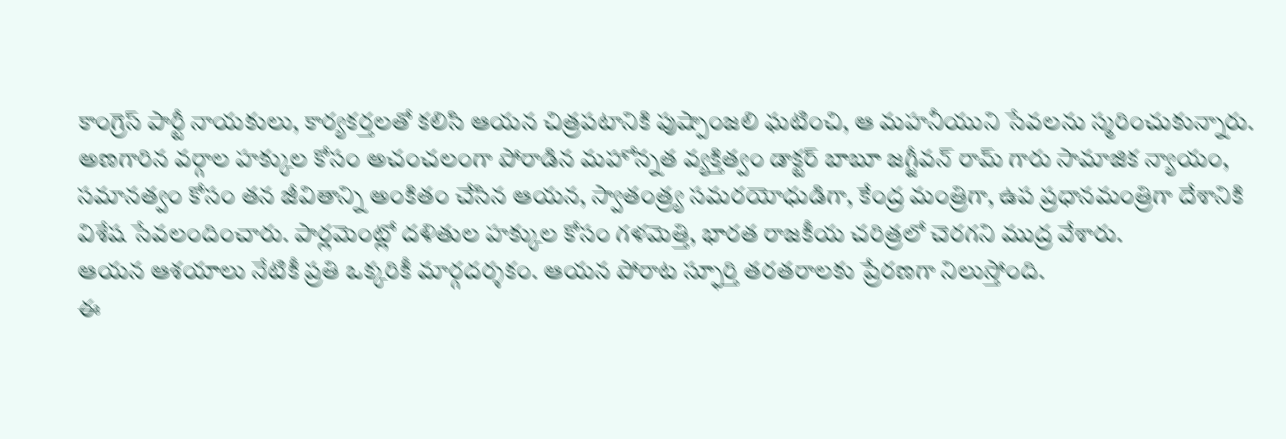కాంగ్రెస్ పార్టీ నాయకులు, కార్యకర్తలతో కలిసి ఆయన చిత్రపటానికి పుష్పాంజలి ఘటించి, ఆ మహనీయుని సేవలను స్మరించుకున్నారు.
అణగారిన వర్గాల హక్కుల కోసం అచంచలంగా పోరాడిన మహోన్నత వ్యక్తిత్వం డాక్టర్ బాబూ జగ్జీవన్ రామ్ గారు సామాజిక న్యాయం, సమానత్వం కోసం తన జీవితాన్ని అంకితం చేసిన ఆయన, స్వాతంత్ర్య సమరయోధుడిగా, కేంద్ర మంత్రిగా, ఉప ప్రధానమంత్రిగా దేశానికి విశేష సేవలందించారు. పార్లమెంట్లో దళితుల హక్కుల కోసం గళమెత్తి, భారత రాజకీయ చరిత్రలో చెరగని ముద్ర వేశారు.
ఆయన ఆశయాలు నేటికీ ప్రతి ఒక్కరికీ మార్గదర్శకం. ఆయన పోరాట స్ఫూర్తి తరతరాలకు ప్రేరణగా నిలుస్తోంది.
ఈ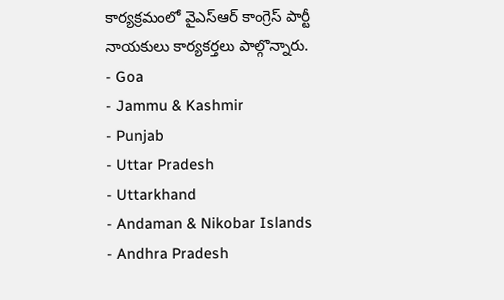కార్యక్రమంలో వైఎస్ఆర్ కాంగ్రెస్ పార్టీ నాయకులు కార్యకర్తలు పాల్గొన్నారు.
- Goa
- Jammu & Kashmir
- Punjab
- Uttar Pradesh
- Uttarkhand
- Andaman & Nikobar Islands
- Andhra Pradesh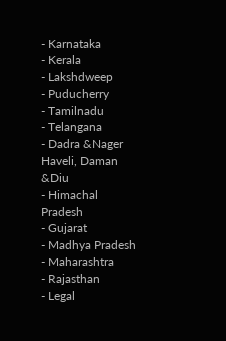- Karnataka
- Kerala
- Lakshdweep
- Puducherry
- Tamilnadu
- Telangana
- Dadra &Nager Haveli, Daman &Diu
- Himachal Pradesh
- Gujarat
- Madhya Pradesh
- Maharashtra
- Rajasthan
- Legal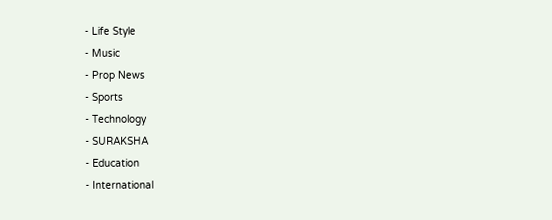- Life Style
- Music
- Prop News
- Sports
- Technology
- SURAKSHA
- Education
- International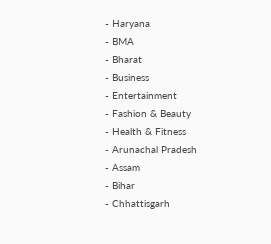- Haryana
- BMA
- Bharat
- Business
- Entertainment
- Fashion & Beauty
- Health & Fitness
- Arunachal Pradesh
- Assam
- Bihar
- Chhattisgarh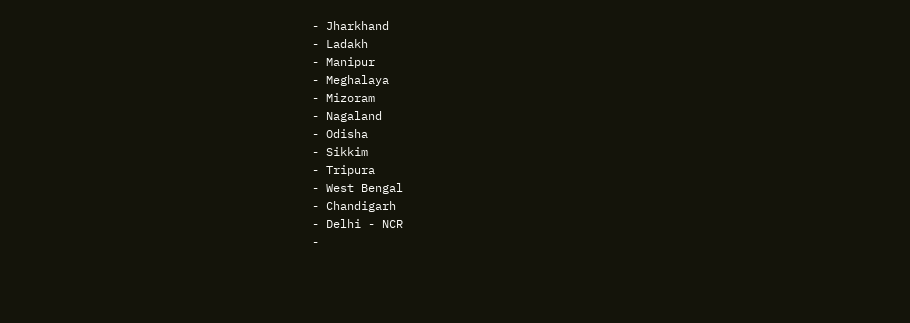- Jharkhand
- Ladakh
- Manipur
- Meghalaya
- Mizoram
- Nagaland
- Odisha
- Sikkim
- Tripura
- West Bengal
- Chandigarh
- Delhi - NCR
-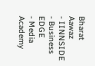Bharat Aawaz
- IINNSIDE
- Business EDGE
- Media Academy